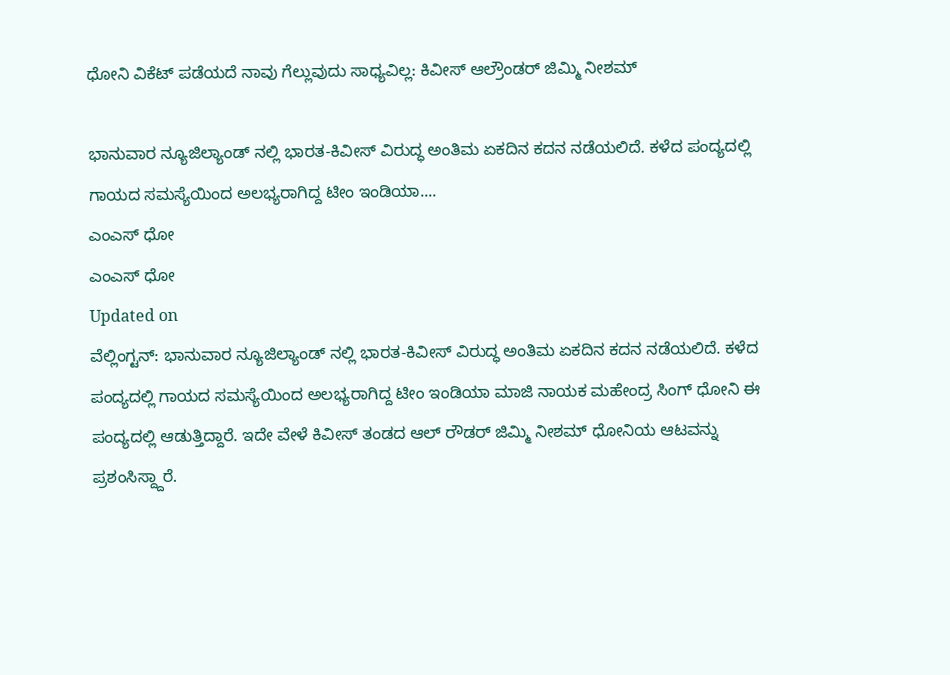ಧೋನಿ ವಿಕೆಟ್ ಪಡೆಯದೆ ನಾವು ಗೆಲ್ಲುವುದು ಸಾಧ್ಯವಿಲ್ಲ: ಕಿವೀಸ್ ಆಲ್ರೌಂಡರ್ ಜಿಮ್ಮಿ ನೀಶಮ್

ಭಾನುವಾರ ನ್ಯೂಜಿಲ್ಯಾಂಡ್ ನಲ್ಲಿ ಭಾರತ-ಕಿವೀಸ್ ವಿರುದ್ಧ ಅಂತಿಮ ಏಕದಿನ ಕದನ ನಡೆಯಲಿದೆ. ಕಳೆದ ಪಂದ್ಯದಲ್ಲಿ ಗಾಯದ ಸಮಸ್ಯೆಯಿಂದ ಅಲಭ್ಯರಾಗಿದ್ದ ಟೀಂ ಇಂಡಿಯಾ....
ಎಂಎಸ್ ಧೋ
ಎಂಎಸ್ ಧೋ
Updated on
ವೆಲ್ಲಿಂಗ್ಟನ್: ಭಾನುವಾರ ನ್ಯೂಜಿಲ್ಯಾಂಡ್ ನಲ್ಲಿ ಭಾರತ-ಕಿವೀಸ್ ವಿರುದ್ಧ ಅಂತಿಮ ಏಕದಿನ ಕದನ ನಡೆಯಲಿದೆ. ಕಳೆದ ಪಂದ್ಯದಲ್ಲಿ ಗಾಯದ ಸಮಸ್ಯೆಯಿಂದ ಅಲಭ್ಯರಾಗಿದ್ದ ಟೀಂ ಇಂಡಿಯಾ ಮಾಜಿ ನಾಯಕ ಮಹೇಂದ್ರ ಸಿಂಗ್ ಧೋನಿ ಈ ಪಂದ್ಯದಲ್ಲಿ ಆಡುತ್ತಿದ್ದಾರೆ. ಇದೇ ವೇಳೆ ಕಿವೀಸ್ ತಂಡದ ಆಲ್ ರೌಡರ್ ಜಿಮ್ಮಿ ನೀಶಮ್ ಧೋನಿಯ ಆಟವನ್ನು ಪ್ರಶಂಸಿಸ್ದ್ದಾರೆ.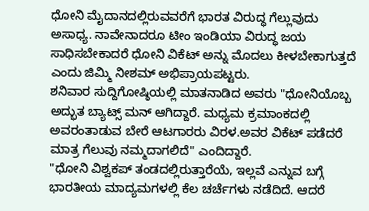ಧೋನಿ ಮೈದಾನದಲ್ಲಿರುವವರೆಗೆ ಭಾರತ ವಿರುದ್ಧ ಗೆಲ್ಲುವುದು ಅಸಾಧ್ಯ. ನಾವೇನಾದರೂ ಟೀಂ ಇಂಡಿಯಾ ವಿರುದ್ಧ ಜಯ ಸಾಧಿಸಬೇಕಾದರೆ ಧೋನಿ ವಿಕೆಟ್ ಅನ್ನು ಮೊದಲು ಕೀಳಬೇಕಾಗುತ್ತದೆ ಎಂದು ಜಿಮ್ಮಿ ನೀಶಮ್ ಅಭಿಪ್ರಾಯಪಟ್ಟರು.
ಶನಿವಾರ ಸುದ್ದಿಗೋಷ್ಠಿಯಲ್ಲಿ ಮಾತನಾಡಿದ ಅವರು "ಧೋನಿಯೊಬ್ಬ ಅದ್ಭುತ ಬ್ಯಾಟ್ಸ್ ಮನ್ ಆಗಿದ್ದಾರೆ. ಮಧ್ಯಮ ಕ್ರಮಾಂಕದಲ್ಲಿ ಅವರಂತಾಡುವ ಬೇರೆ ಆಟಗಾರರು ವಿರಳ.ಅವರ ವಿಕೆಟ್ ಪಡೆದರೆ ಮಾತ್ರ ಗೆಲುವು ನಮ್ಮದಾಗಲಿದೆ" ಎಂದಿದ್ದಾರೆ.
"ಧೋನಿ ವಿಶ್ವಕಪ್ ತಂಡದಲ್ಲಿರುತ್ತಾರೆಯೆ, ಇಲ್ಲವೆ ಎನ್ನುವ ಬಗ್ಗೆ ಭಾರತೀಯ ಮಾದ್ಯಮಗಳಲ್ಲಿ ಕೆಲ ಚರ್ಚೆಗಳು ನಡೆದಿದೆ. ಆದರೆ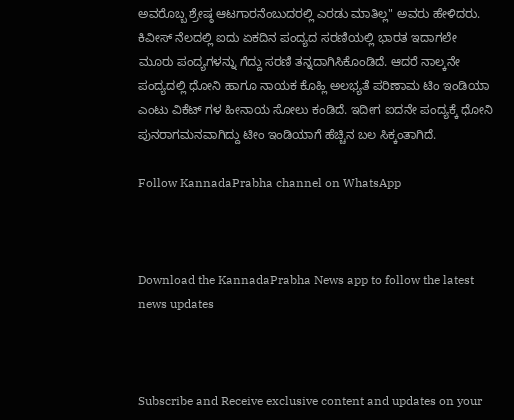ಅವರೊಬ್ಬ ಶ್ರೇಷ್ಠ ಆಟಗಾರನೆಂಬುದರಲ್ಲಿ ಎರಡು ಮಾತಿಲ್ಲ" ಅವರು ಹೇಳಿದರು.
ಕಿವೀಸ್ ನೆಲದಲ್ಲಿ ಐದು ಏಕದಿನ ಪಂದ್ಯದ ಸರಣಿಯಲ್ಲಿ ಭಾರತ ಇದಾಗಲೇ ಮೂರು ಪಂದ್ಯಗಳನ್ನು ಗೆದ್ದು ಸರಣಿ ತನ್ನದಾಗಿಸಿಕೊಂಡಿದೆ. ಆದರೆ ನಾಲ್ಕನೇ ಪಂದ್ಯದಲ್ಲಿ ಧೋನಿ ಹಾಗೂ ನಾಯಕ ಕೊಹ್ಲಿ ಅಲಭ್ಯತೆ ಪರಿಣಾಮ ಟಿಂ ಇಂಡಿಯಾ ಎಂಟು ವಿಕೆಟ್ ಗಳ ಹೀನಾಯ ಸೋಲು ಕಂಡಿದೆ. ಇದೀಗ ಐದನೇ ಪಂದ್ಯಕ್ಕೆ ಧೋನಿ ಪುನರಾಗಮನವಾಗಿದ್ದು ಟೀಂ ಇಂಡಿಯಾಗೆ ಹೆಚ್ಚಿನ ಬಲ ಸಿಕ್ಕಂತಾಗಿದೆ.

Follow KannadaPrabha channel on WhatsApp



Download the KannadaPrabha News app to follow the latest news updates



Subscribe and Receive exclusive content and updates on your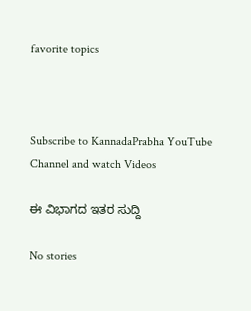favorite topics



Subscribe to KannadaPrabha YouTube Channel and watch Videos

ಈ ವಿಭಾಗದ ಇತರ ಸುದ್ದಿ

No stories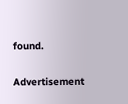found.

Advertisement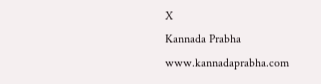X
Kannada Prabha
www.kannadaprabha.com